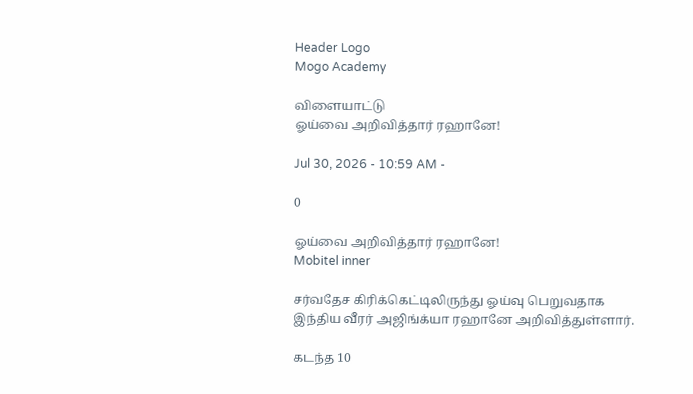Header Logo
Mogo Academy

விளையாட்டு
ஓய்வை அறிவித்தார் ரஹானே!

Jul 30, 2026 - 10:59 AM -

0

ஓய்வை அறிவித்தார் ரஹானே!
Mobitel inner

சர்வதேச கிரிக்கெட்டிலிருந்து ஓய்வு பெறுவதாக இந்திய வீரர் அஜிங்க்யா ரஹானே அறிவித்துள்ளார்.

கடந்த 10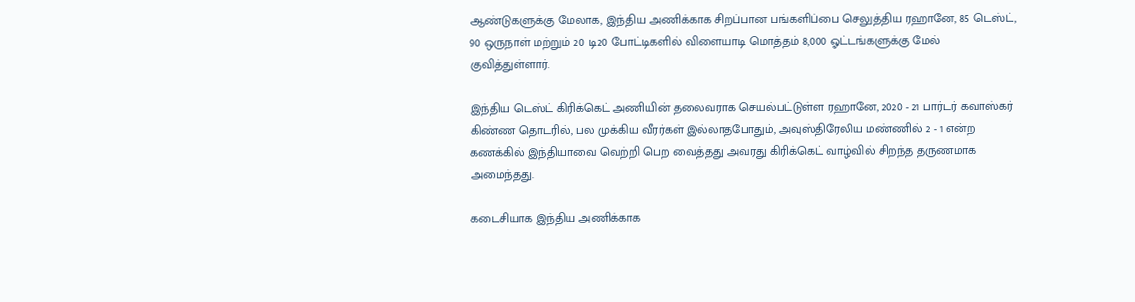ஆண்டுகளுக்கு மேலாக, இந்திய அணிக்காக சிறப்பான பங்களிப்பை செலுத்திய ரஹானே, 85 டெஸ்ட், 90 ஒருநாள் மற்றும் 20 டி20 போட்டிகளில் விளையாடி மொத்தம் 8,000 ஓட்டங்களுக்கு மேல் குவித்துள்ளார்.

இந்திய டெஸ்ட் கிரிக்கெட் அணியின் தலைவராக செயல்பட்டுள்ள ரஹானே, 2020 - 21 பார்டர் கவாஸ்கர் கிண்ண தொடரில், பல முக்கிய வீரர்கள் இல்லாதபோதும், அவுஸ்திரேலிய மண்ணில் 2 - 1 என்ற கணக்கில் இந்தியாவை வெற்றி பெற வைத்தது அவரது கிரிக்கெட் வாழ்வில் சிறந்த தருணமாக அமைந்தது.

கடைசியாக இந்திய அணிக்காக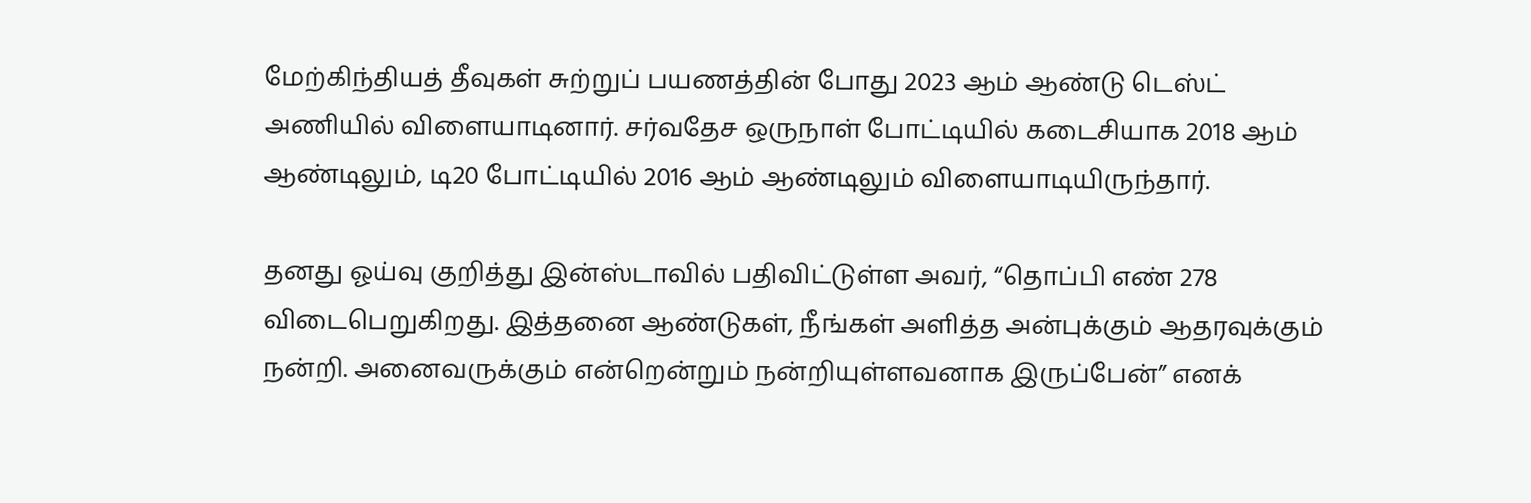மேற்கிந்தியத் தீவுகள் சுற்றுப் பயணத்தின் போது 2023 ஆம் ஆண்டு டெஸ்ட் அணியில் விளையாடினார். சர்வதேச ஒருநாள் போட்டியில் கடைசியாக 2018 ஆம் ஆண்டிலும், டி20 போட்டியில் 2016 ஆம் ஆண்டிலும் விளையாடியிருந்தார்.

தனது ஓய்வு குறித்து இன்ஸ்டாவில் பதிவிட்டுள்ள அவர், “தொப்பி எண் 278 விடைபெறுகிறது. இத்தனை ஆண்டுகள், நீங்கள் அளித்த அன்புக்கும் ஆதரவுக்கும் நன்றி. அனைவருக்கும் என்றென்றும் நன்றியுள்ளவனாக இருப்பேன்” எனக்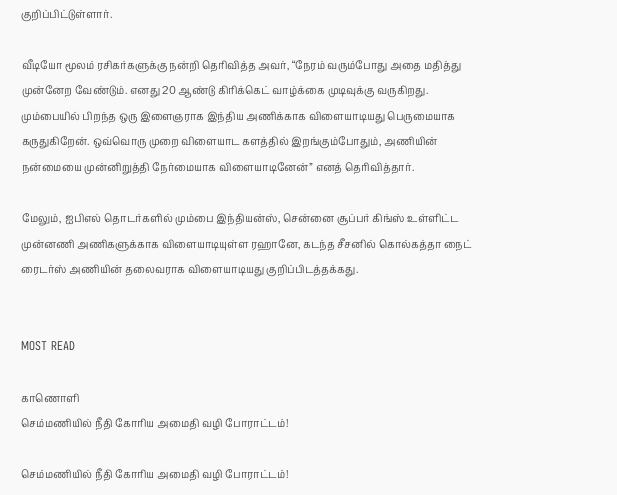குறிப்பிட்டுள்ளார்.

வீடியோ மூலம் ரசிகர்களுக்கு நன்றி தெரிவித்த அவர், “நேரம் வரும்போது அதை மதித்து முன்னேற வேண்டும். எனது 20 ஆண்டு கிரிக்கெட் வாழ்க்கை முடிவுக்கு வருகிறது. மும்பையில் பிறந்த ஒரு இளைஞராக இந்திய அணிக்காக விளையாடியது பெருமையாக கருதுகிறேன். ஒவ்வொரு முறை விளையாட களத்தில் இறங்கும்போதும், அணியின் நன்மையை முன்னிறுத்தி நேர்மையாக விளையாடினேன்” எனத் தெரிவித்தார்.

மேலும், ஐபிஎல் தொடர்களில் மும்பை இந்தியன்ஸ், சென்னை சூப்பர் கிங்ஸ் உள்ளிட்ட முன்னணி அணிகளுக்காக விளையாடியுள்ள ரஹானே, கடந்த சீசனில் கொல்கத்தா நைட் ரைடர்ஸ் அணியின் தலைவராக விளையாடியது குறிப்பிடத்தக்கது.


MOST READ

காணொளி
செம்மணியில் நீதி கோரிய அமைதி வழி போராட்டம்!

செம்மணியில் நீதி கோரிய அமைதி வழி போராட்டம்!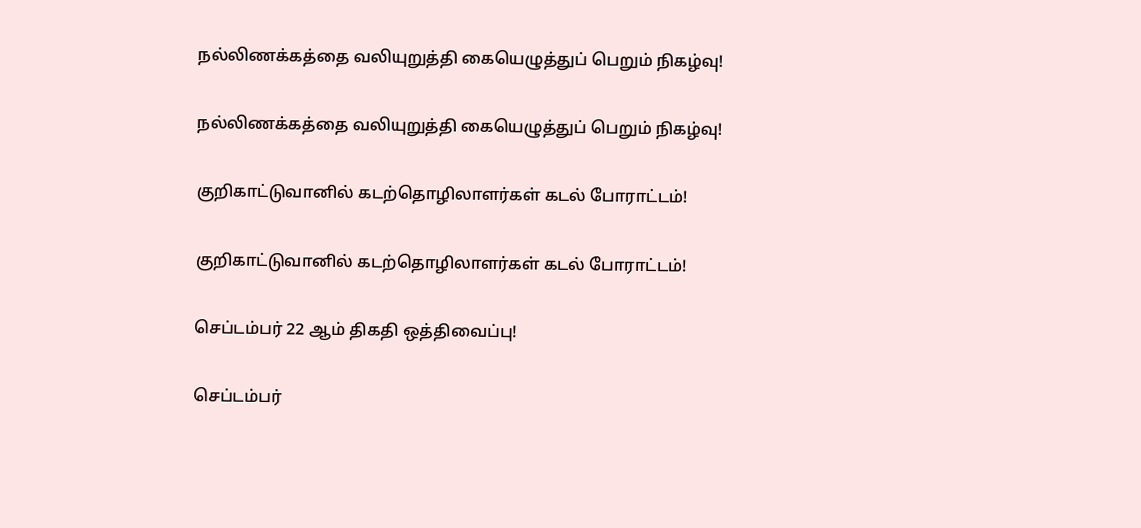நல்லிணக்கத்தை வலியுறுத்தி கையெழுத்துப் பெறும் நிகழ்வு!

நல்லிணக்கத்தை வலியுறுத்தி கையெழுத்துப் பெறும் நிகழ்வு!

குறிகாட்டுவானில் கடற்தொழிலாளர்கள் கடல் போராட்டம்!

குறிகாட்டுவானில் கடற்தொழிலாளர்கள் கடல் போராட்டம்!

செப்டம்பர் 22 ஆம் திகதி ஒத்திவைப்பு!

செப்டம்பர்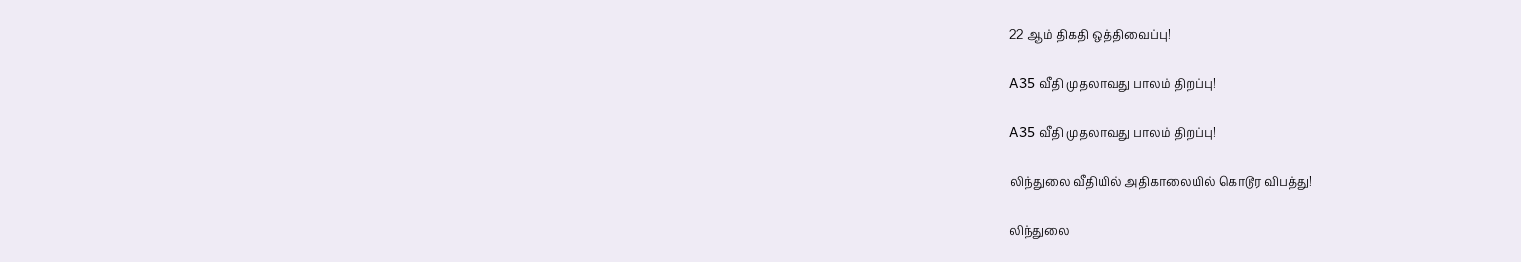22 ஆம் திகதி ஒத்திவைப்பு!

A35 வீதி முதலாவது பாலம் திறப்பு!

A35 வீதி முதலாவது பாலம் திறப்பு!

லிந்துலை வீதியில் அதிகாலையில் கொடூர விபத்து!

லிந்துலை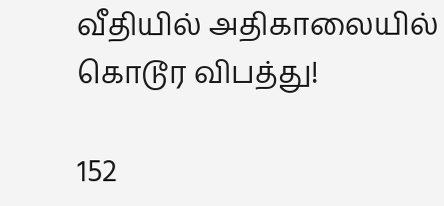வீதியில் அதிகாலையில் கொடூர விபத்து!

152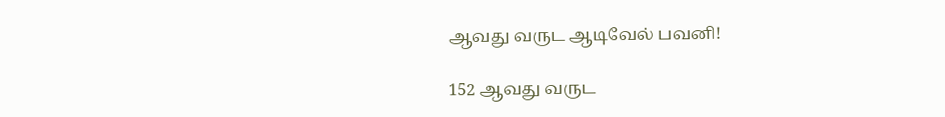ஆவது வருட ஆடிவேல் பவனி!

152 ஆவது வருட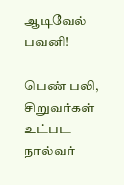ஆடிவேல் பவனி!

பெண் பலி, சிறுவர்கள் உட்பட நால்வர்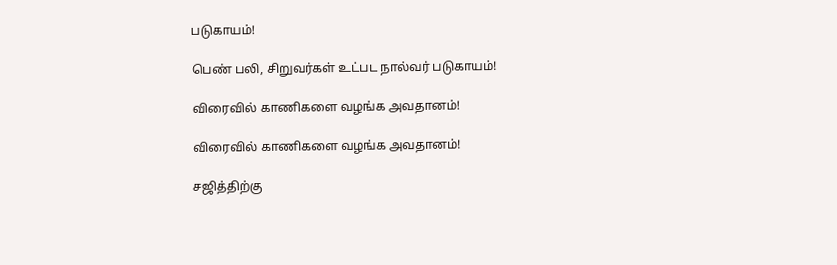படுகாயம்!

பெண் பலி, சிறுவர்கள் உட்பட நால்வர் படுகாயம்!

விரைவில் காணிகளை வழங்க அவதானம்!

விரைவில் காணிகளை வழங்க அவதானம்!

சஜித்திற்கு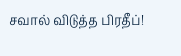சவால் விடுத்த பிரதீப்!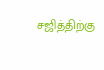சஜித்திற்கு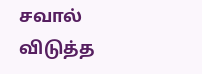சவால் விடுத்த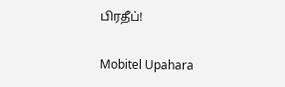பிரதீப்!

Mobitel Upahara